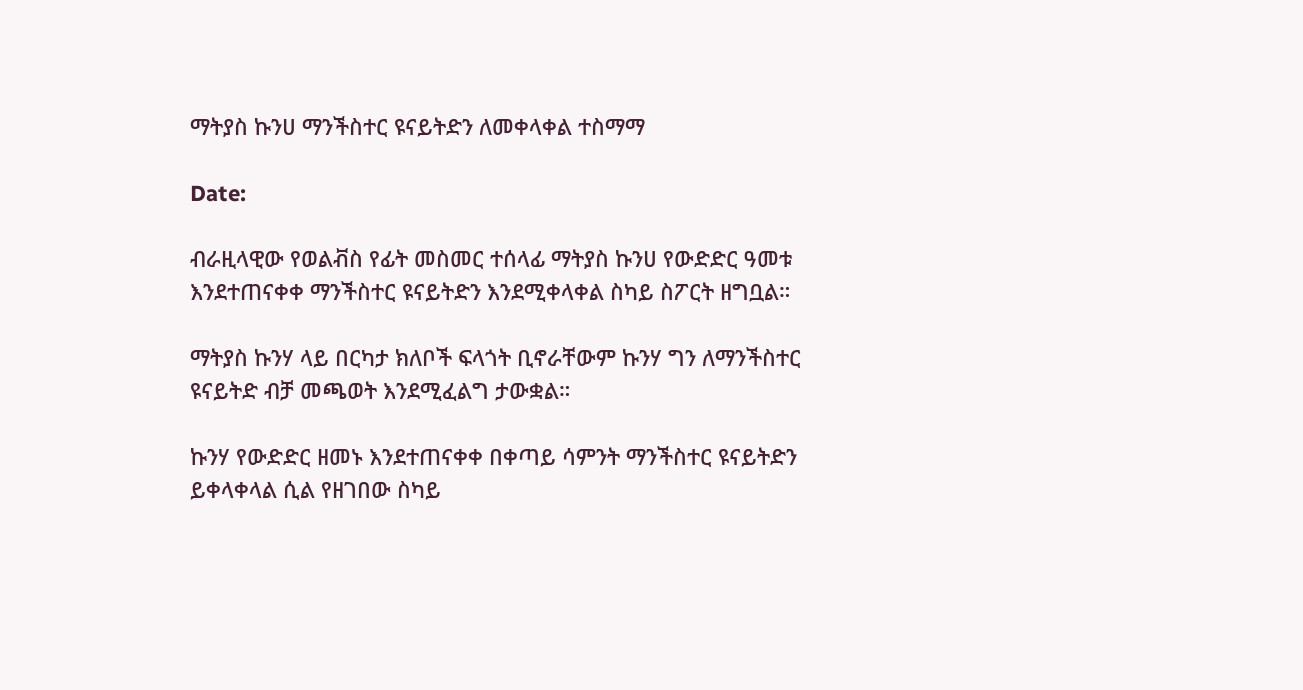ማትያስ ኩንሀ ማንችስተር ዩናይትድን ለመቀላቀል ተስማማ

Date:

ብራዚላዊው የወልቭስ የፊት መስመር ተሰላፊ ማትያስ ኩንሀ የውድድር ዓመቱ እንደተጠናቀቀ ማንችስተር ዩናይትድን እንደሚቀላቀል ስካይ ስፖርት ዘግቧል።

ማትያስ ኩንሃ ላይ በርካታ ክለቦች ፍላጎት ቢኖራቸውም ኩንሃ ግን ለማንችስተር ዩናይትድ ብቻ መጫወት እንደሚፈልግ ታውቋል።

ኩንሃ የውድድር ዘመኑ እንደተጠናቀቀ በቀጣይ ሳምንት ማንችስተር ዩናይትድን ይቀላቀላል ሲል የዘገበው ስካይ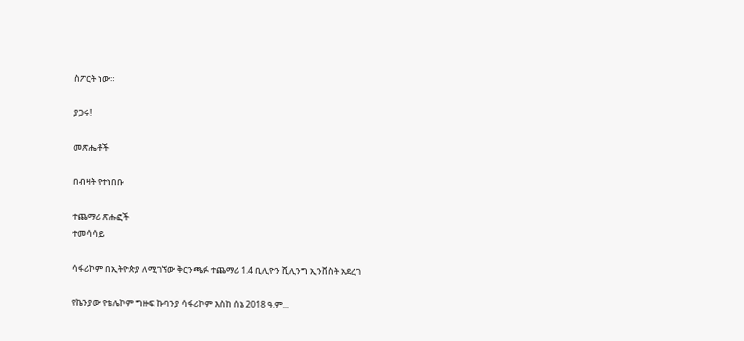ስፖርት ነው።

ያጋሩ!

መጽሔቶች

በብዛት የተነበቡ

ተጨማሪ ጽሑፎች
ተመሳሳይ

ሳፋሪኮም በኢትዮጵያ ለሚገኘው ቅርንጫፉ ተጨማሪ 1.4 ቢሊዮን ሺሊንግ ኢንቨስት አደረገ

የኬንያው የቴሌኮም ግዙፍ ኩባንያ ሳፋሪኮም እስከ ሰኔ 2018 ዓ.ም...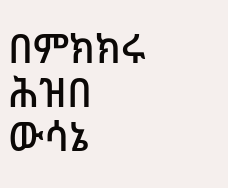በምክክሩ ሕዝበ ውሳኔ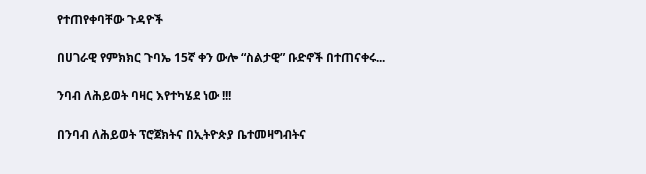የተጠየቀባቸው ጉዳዮች

በሀገራዊ የምክክር ጉባኤ 15ኛ ቀን ውሎ “ስልታዊ” ቡድኖች በተጠናቀሩ...

ንባብ ለሕይወት ባዛር እየተካሄደ ነው !!!

በንባብ ለሕይወት ፕሮጀክትና በኢትዮጵያ ቤተመዛግብትና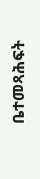ቤተመጻሕፍት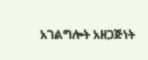አገልግሎት አዘጋጅነት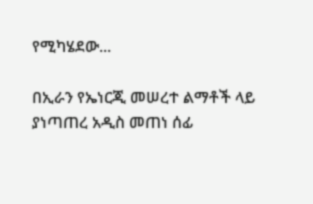የሚካሄደው...

በኢራን የኤነርጂ መሠረተ ልማቶች ላይ ያነጣጠረ አዲስ መጠነ ሰፊ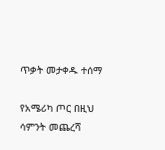ጥቃት መታቀዱ ተሰማ

የአሜሪካ ጦር በዚህ ሳምንት መጨረሻ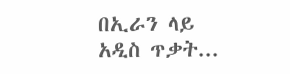በኢራን ላይ አዲስ ጥቃት...